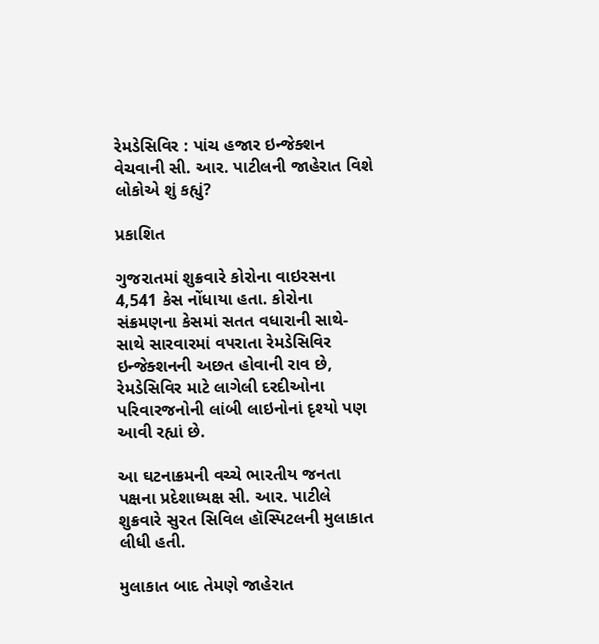રેમડેસિવિર : પાંચ હજાર ઇન્જેક્શન વેચવાની સી. આર. પાટીલની જાહેરાત વિશે લોકોએ શું કહ્યું?

પ્રકાશિત

ગુજરાતમાં શુક્રવારે કોરોના વાઇરસના 4,541 કેસ નોંધાયા હતા. કોરોના સંક્રમણના કેસમાં સતત વધારાની સાથે-સાથે સારવારમાં વપરાતા રેમડેસિવિર ઇન્જેક્શનની અછત હોવાની રાવ છે, રેમડેસિવિર માટે લાગેલી દરદીઓના પરિવારજનોની લાંબી લાઇનોનાં દૃશ્યો પણ આવી રહ્યાં છે.

આ ઘટનાક્રમની વચ્ચે ભારતીય જનતા પક્ષના પ્રદેશાધ્યક્ષ સી. આર. પાટીલે શુક્રવારે સુરત સિવિલ હૉસ્પિટલની મુલાકાત લીધી હતી.

મુલાકાત બાદ તેમણે જાહેરાત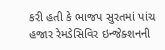કરી હતી કે ભાજપ સુરતમાં પાંચ હજાર રેમડેસિવિર ઇન્જેક્શનની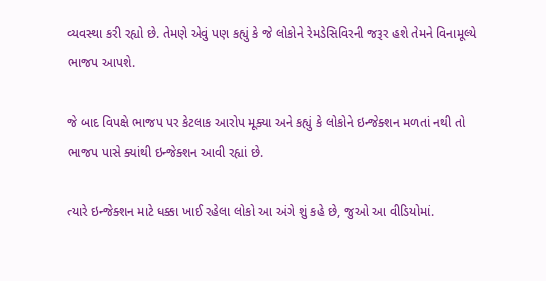વ્યવસ્થા કરી રહ્યો છે. તેમણે એવું પણ કહ્યું કે જે લોકોને રેમડેસિવિરની જરૂર હશે તેમને વિનામૂલ્યે ભાજપ આપશે.

જે બાદ વિપક્ષે ભાજપ પર કેટલાક આરોપ મૂક્યા અને કહ્યું કે લોકોને ઇન્જેક્શન મળતાં નથી તો ભાજપ પાસે ક્યાંથી ઇન્જેક્શન આવી રહ્યાં છે.

ત્યારે ઇન્જેક્શન માટે ધક્કા ખાઈ રહેલા લોકો આ અંગે શું કહે છે, જુઓ આ વીડિયોમાં.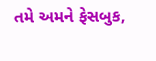તમે અમને ફેસબુક,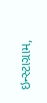ઇન્સ્ટાગ્રામ,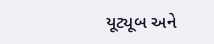યૂટ્યૂબ અને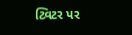ટ્વિટર પર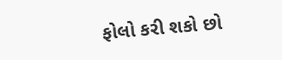ફોલો કરી શકો છો